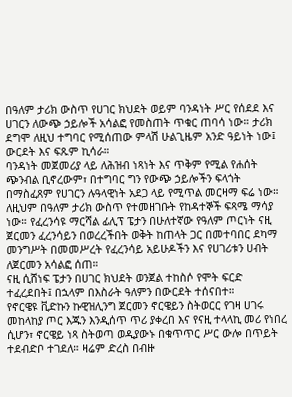በዓለም ታሪክ ውስጥ የሀገር ክህደት ወይም ባንዳነት ሥር የሰደደ እና ሀገርን ለውጭ ኃይሎች አሳልፎ የመስጠት ጥቁር ጠባሳ ነው። ታሪክ ደግሞ ለዚህ ተግባር የሚሰጠው ምላሽ ሁልጊዜም አንድ ዓይነት ነው፤ ውርደት እና ፍጹም ኪሳራ።
ባንዳነት መጀመሪያ ላይ ለሕዝብ ነጻነት እና ጥቅም የሚል የሐሰት ጭንብል ቢኖረውም፣ በተግባር ግን የውጭ ኃይሎችን ፍላጎት በማስፈጸም የሀገርን ሉዓላዊነት አደጋ ላይ የሚጥል መርዛማ ፍሬ ነው።
ለዚህም በዓለም ታሪክ ውስጥ የተመዘገቡት የከዳተኞች ፍጻሜ ማሳያ ነው። የፈረንሳዩ ማርሻል ፊሊፕ ፔታን በሁለተኛው የዓለም ጦርነት ናዚ ጀርመን ፈረንሳይን በወረረችበት ወቅት ከጠላት ጋር በመተባበር ደካማ መንግሥት በመመሥረት የፈረንሳይ አይሁዶችን እና የሀገሪቱን ሀብት ለጀርመን አሳልፎ ሰጠ።
ናዚ ሲሸነፍ ፔታን በሀገር ክህደት ወንጀል ተከስሶ የሞት ፍርድ ተፈረደበት፤ በኋላም በእስራት ዓለምን በውርደት ተሰናበተ።
የኖርዌዩ ቪድኩን ኩዊዝሊንግ ጀርመን ኖርዌይን ስትወርር የገዛ ሀገሩ መከላከያ ጦር እጁን እንዲሰጥ ጥሪ ያቀረበ እና የናዚ ተላላኪ መሪ የነበረ ሲሆን፣ ኖርዌይ ነጻ ስትወጣ ወዲያውኑ በቁጥጥር ሥር ውሎ በጥይት ተደብድቦ ተገደለ። ዛሬም ድረስ በብዙ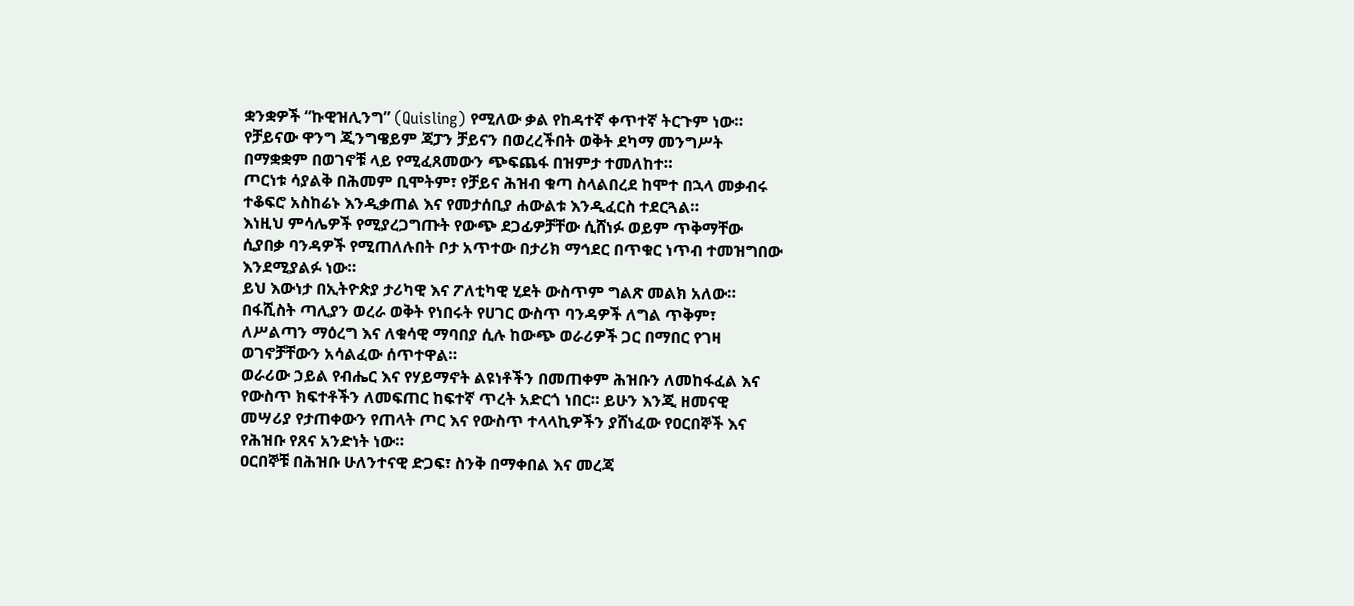ቋንቋዎች “ኩዊዝሊንግ” (Quisling) የሚለው ቃል የከዳተኛ ቀጥተኛ ትርጉም ነው።
የቻይናው ዋንግ ጂንግዌይም ጃፓን ቻይናን በወረረችበት ወቅት ደካማ መንግሥት በማቋቋም በወገኖቹ ላይ የሚፈጸመውን ጭፍጨፋ በዝምታ ተመለከተ።
ጦርነቱ ሳያልቅ በሕመም ቢሞትም፣ የቻይና ሕዝብ ቁጣ ስላልበረደ ከሞተ በኋላ መቃብሩ ተቆፍሮ አስከሬኑ እንዲቃጠል እና የመታሰቢያ ሐውልቱ እንዲፈርስ ተደርጓል።
እነዚህ ምሳሌዎች የሚያረጋግጡት የውጭ ደጋፊዎቻቸው ሲሸነፉ ወይም ጥቅማቸው ሲያበቃ ባንዳዎች የሚጠለሉበት ቦታ አጥተው በታሪክ ማኅደር በጥቁር ነጥብ ተመዝግበው እንደሚያልፉ ነው።
ይህ እውነታ በኢትዮጵያ ታሪካዊ እና ፖለቲካዊ ሂደት ውስጥም ግልጽ መልክ አለው። በፋሺስት ጣሊያን ወረራ ወቅት የነበሩት የሀገር ውስጥ ባንዳዎች ለግል ጥቅም፣ ለሥልጣን ማዕረግ እና ለቁሳዊ ማባበያ ሲሉ ከውጭ ወራሪዎች ጋር በማበር የገዛ ወገኖቻቸውን አሳልፈው ሰጥተዋል።
ወራሪው ኃይል የብሔር እና የሃይማኖት ልዩነቶችን በመጠቀም ሕዝቡን ለመከፋፈል እና የውስጥ ክፍተቶችን ለመፍጠር ከፍተኛ ጥረት አድርጎ ነበር። ይሁን እንጂ ዘመናዊ መሣሪያ የታጠቀውን የጠላት ጦር እና የውስጥ ተላላኪዎችን ያሸነፈው የዐርበኞች እና የሕዝቡ የጸና አንድነት ነው።
ዐርበኞቹ በሕዝቡ ሁለንተናዊ ድጋፍ፣ ስንቅ በማቀበል እና መረጃ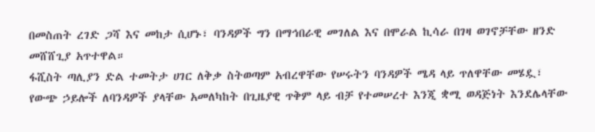በመስጠት ረገድ ጋሻ እና መከታ ሲሆኑ፣ ባንዳዎች ግን በማኅበራዊ መገለል እና በሞራል ኪሳራ በገዛ ወገኖቻቸው ዘንድ መሸሸጊያ አጥተዋል።
ፋሺስት ጣሊያን ድል ተመትታ ሀገር ለቅቃ ስትወጣም አብረዋቸው የሠሩትን ባንዳዎች ሜዳ ላይ ጥለዋቸው መሄዷ፣ የውጭ ኃይሎች ለባንዳዎች ያላቸው አመለካከት በጊዜያዊ ጥቅም ላይ ብቻ የተመሠረተ እንጂ ቋሚ ወዳጅነት እንደሌላቸው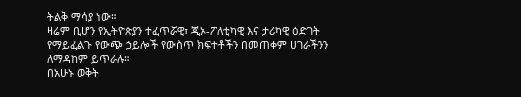ትልቅ ማሳያ ነው።
ዛሬም ቢሆን የኢትዮጵያን ተፈጥሯዊ፣ ጂኦ-ፖለቲካዊ እና ታሪካዊ ዕድገት የማይፈልጉ የውጭ ኃይሎች የውስጥ ክፍተቶችን በመጠቀም ሀገራችንን ለማዳከም ይጥራሉ።
በአሁኑ ወቅት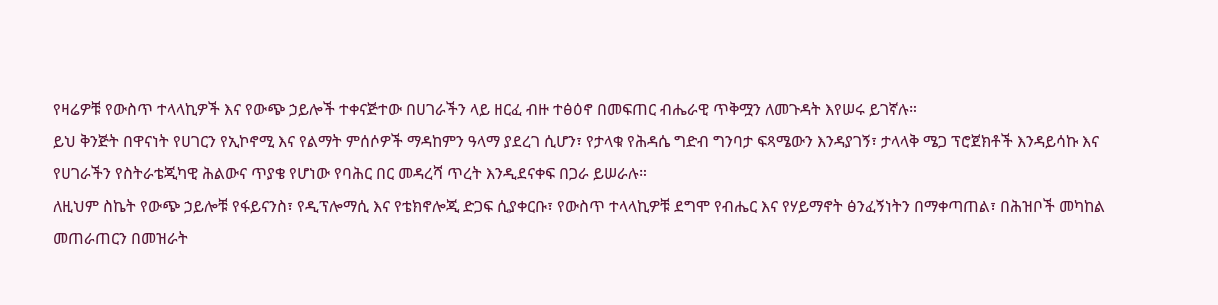የዛሬዎቹ የውስጥ ተላላኪዎች እና የውጭ ኃይሎች ተቀናጅተው በሀገራችን ላይ ዘርፈ ብዙ ተፅዕኖ በመፍጠር ብሔራዊ ጥቅሟን ለመጉዳት እየሠሩ ይገኛሉ።
ይህ ቅንጅት በዋናነት የሀገርን የኢኮኖሚ እና የልማት ምሰሶዎች ማዳከምን ዓላማ ያደረገ ሲሆን፣ የታላቁ የሕዳሴ ግድብ ግንባታ ፍጻሜውን እንዳያገኝ፣ ታላላቅ ሜጋ ፕሮጀክቶች እንዳይሳኩ እና የሀገራችን የስትራቴጂካዊ ሕልውና ጥያቄ የሆነው የባሕር በር መዳረሻ ጥረት እንዲደናቀፍ በጋራ ይሠራሉ።
ለዚህም ስኬት የውጭ ኃይሎቹ የፋይናንስ፣ የዲፕሎማሲ እና የቴክኖሎጂ ድጋፍ ሲያቀርቡ፣ የውስጥ ተላላኪዎቹ ደግሞ የብሔር እና የሃይማኖት ፅንፈኝነትን በማቀጣጠል፣ በሕዝቦች መካከል መጠራጠርን በመዝራት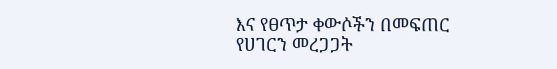እና የፀጥታ ቀውሶችን በመፍጠር የሀገርን መረጋጋት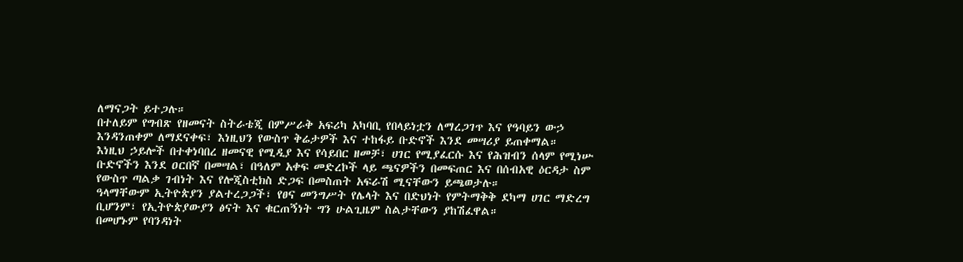ለማናጋት ይተጋሉ።
በተለይም የግብጽ የዘመናት ስትራቴጂ በምሥራቅ አፍሪካ አካባቢ የበላይነቷን ለማረጋገጥ እና የዓባይን ውኃ እንዳንጠቀም ለማደናቀፍ፣ እነዚህን የውስጥ ቅሬታዎች እና ተከፋይ ቡድኖች እንደ መሣሪያ ይጠቀማል።
እነዚህ ኃይሎች በተቀነባበረ ዘመናዊ የሚዲያ እና የሳይበር ዘመቻ፣ ሀገር የሚያፈርሱ እና የሕዝብን ሰላም የሚነሡ ቡድኖችን እንደ ዐርበኛ በመሣል፣ በዓለም አቀፍ መድረኮች ላይ ጫናዎችን በመፍጠር እና በሰብአዊ ዕርዳታ ስም የውስጥ ጣልቃ ገብነት እና የሎጂስቲክስ ድጋፍ በመስጠት አፍራሽ ሚናቸውን ይጫወታሉ።
ዓላማቸውም ኢትዮጵያን ያልተረጋጋች፣ የፀና መንግሥት የሌላት እና በድህነት የምትማቅቅ ደካማ ሀገር ማድረግ ቢሆንም፣ የኢትዮጵያውያን ፅናት እና ቁርጠኝነት ግን ሁልጊዜም ስልታቸውን ያከሽፈዋል።
በመሆኑም የባንዳነት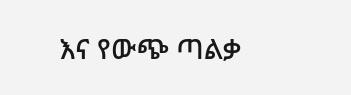እና የውጭ ጣልቃ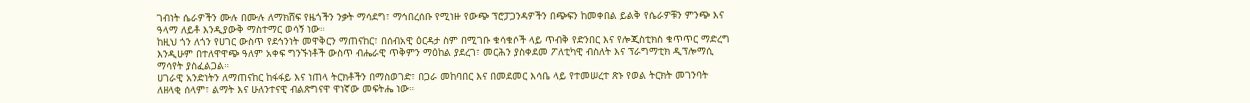ገብነት ሴራዎችን ሙሉ በሙሉ ለማክሸፍ የዜጎችን ንቃት ማሳደግ፣ ማኅበረሰቡ የሚነዙ የውጭ ፕሮፓጋንዳዎችን በጭፍን ከመቀበል ይልቅ የሴራዎቹን ምንጭ እና ዓላማ ለይቶ እንዲያውቅ ማስተማር ወሳኝ ነው።
ከዚህ ጎን ለጎን የሀገር ውስጥ የደኅንነት መዋቅርን ማጠናከር፣ በሰብአዊ ዕርዳታ ስም በሚገቡ ቁሳቁሶች ላይ ጥብቅ የድንበር እና የሎጂስቲክስ ቁጥጥር ማድረግ እንዲሁም በተለዋዋጭ ዓለም አቀፍ ግንኙነቶች ውስጥ ብሔራዊ ጥቅምን ማዕከል ያደረገ፣ መርሕን ያስቀደመ ፖለቲካዊ ብስለት እና ፕራግማቲክ ዲፕሎማሲ ማሳየት ያስፈልጋል።
ሀገራዊ አንድነትን ለማጠናከር ከፋፋይ እና ነጠላ ትርክቶችን በማስወገድ፣ በጋራ መከባበር እና በመደመር እሳቤ ላይ የተመሠረተ ጽኑ የወል ትርክት መገንባት ለዘላቂ ሰላም፣ ልማት እና ሁለንተናዊ ብልጽግናዋ ዋነኛው መፍትሔ ነው።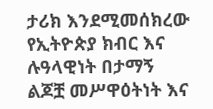ታሪክ እንደሚመሰክረው የኢትዮጵያ ክብር እና ሉዓላዊነት በታማኝ ልጆቿ መሥዋዕትነት እና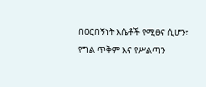በዐርበኝነት እሴቶች የሚፀና ሲሆን፣ የግል ጥቅም እና የሥልጣን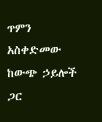ጥምን አስቀድመው ከውጭ ኃይሎች ጋር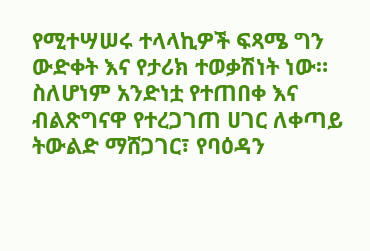የሚተሣሠሩ ተላላኪዎች ፍጻሜ ግን ውድቀት እና የታሪክ ተወቃሽነት ነው።
ስለሆነም አንድነቷ የተጠበቀ እና ብልጽግናዋ የተረጋገጠ ሀገር ለቀጣይ ትውልድ ማሸጋገር፣ የባዕዳን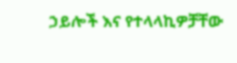ኃይሎች እና የተላላኪዎቻቸው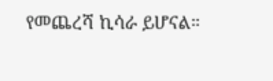የመጨረሻ ኪሳራ ይሆናል።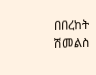በበረከት ሽመልስ